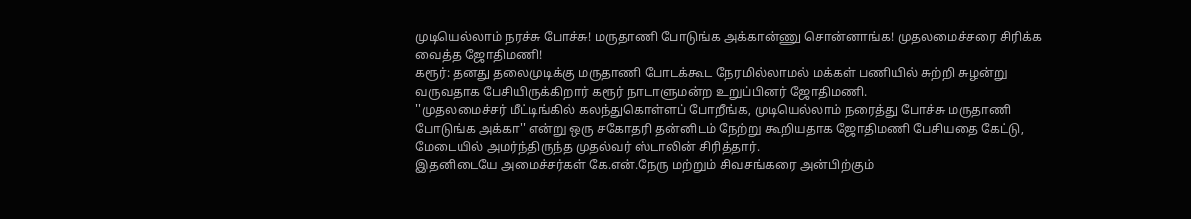முடியெல்லாம் நரச்சு போச்சு! மருதாணி போடுங்க அக்கான்ணு சொன்னாங்க! முதலமைச்சரை சிரிக்க வைத்த ஜோதிமணி!
கரூர்: தனது தலைமுடிக்கு மருதாணி போடக்கூட நேரமில்லாமல் மக்கள் பணியில் சுற்றி சுழன்று வருவதாக பேசியிருக்கிறார் கரூர் நாடாளுமன்ற உறுப்பினர் ஜோதிமணி.
''முதலமைச்சர் மீட்டிங்கில் கலந்துகொள்ளப் போறீங்க, முடியெல்லாம் நரைத்து போச்சு மருதாணி போடுங்க அக்கா'' என்று ஒரு சகோதரி தன்னிடம் நேற்று கூறியதாக ஜோதிமணி பேசியதை கேட்டு, மேடையில் அமர்ந்திருந்த முதல்வர் ஸ்டாலின் சிரித்தார்.
இதனிடையே அமைச்சர்கள் கே.என்.நேரு மற்றும் சிவசங்கரை அன்பிற்கும்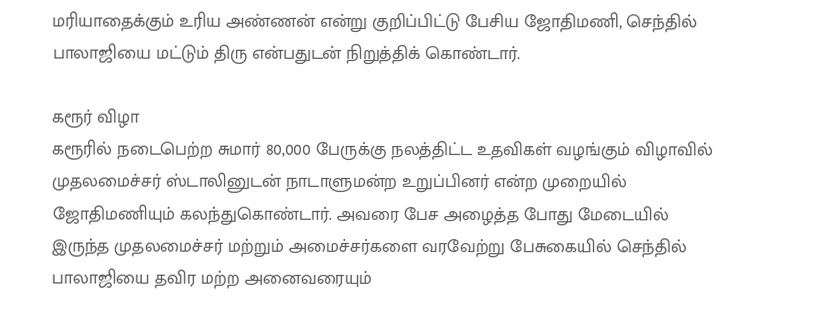மரியாதைக்கும் உரிய அண்ணன் என்று குறிப்பிட்டு பேசிய ஜோதிமணி, செந்தில் பாலாஜியை மட்டும் திரு என்பதுடன் நிறுத்திக் கொண்டார்.

கரூர் விழா
கரூரில் நடைபெற்ற சுமார் 80,000 பேருக்கு நலத்திட்ட உதவிகள் வழங்கும் விழாவில் முதலமைச்சர் ஸ்டாலினுடன் நாடாளுமன்ற உறுப்பினர் என்ற முறையில் ஜோதிமணியும் கலந்துகொண்டார். அவரை பேச அழைத்த போது மேடையில் இருந்த முதலமைச்சர் மற்றும் அமைச்சர்களை வரவேற்று பேசுகையில் செந்தில் பாலாஜியை தவிர மற்ற அனைவரையும்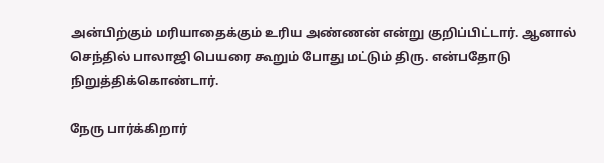அன்பிற்கும் மரியாதைக்கும் உரிய அண்ணன் என்று குறிப்பிட்டார். ஆனால் செந்தில் பாலாஜி பெயரை கூறும் போது மட்டும் திரு. என்பதோடு நிறுத்திக்கொண்டார்.

நேரு பார்க்கிறார்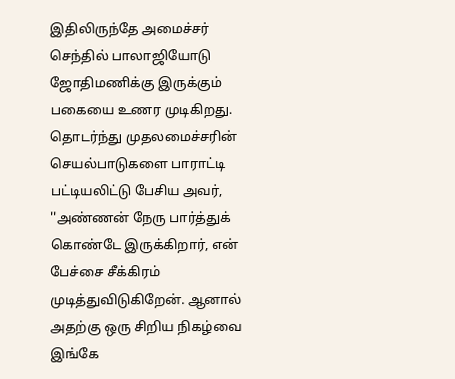இதிலிருந்தே அமைச்சர் செந்தில் பாலாஜியோடு ஜோதிமணிக்கு இருக்கும் பகையை உணர முடிகிறது. தொடர்ந்து முதலமைச்சரின் செயல்பாடுகளை பாராட்டி பட்டியலிட்டு பேசிய அவர், ''அண்ணன் நேரு பார்த்துக் கொண்டே இருக்கிறார், என் பேச்சை சீக்கிரம் முடித்துவிடுகிறேன். ஆனால் அதற்கு ஒரு சிறிய நிகழ்வை இங்கே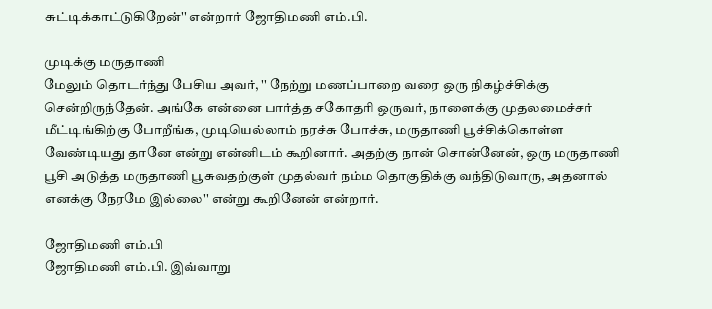சுட்டிக்காட்டுகிறேன்'' என்றார் ஜோதிமணி எம்.பி.

முடிக்கு மருதாணி
மேலும் தொடர்ந்து பேசிய அவர், '' நேற்று மணப்பாறை வரை ஒரு நிகழ்ச்சிக்கு சென்றிருந்தேன். அங்கே என்னை பார்த்த சகோதரி ஒருவர், நாளைக்கு முதலமைச்சர் மீட்டிங்கிற்கு போறீங்க, முடியெல்லாம் நரச்சு போச்சு, மருதாணி பூச்சிக்கொள்ள வேண்டியது தானே என்று என்னிடம் கூறினார். அதற்கு நான் சொன்னேன், ஒரு மருதாணி பூசி அடுத்த மருதாணி பூசுவதற்குள் முதல்வர் நம்ம தொகுதிக்கு வந்திடுவாரு, அதனால் எனக்கு நேரமே இல்லை'' என்று கூறினேன் என்றார்.

ஜோதிமணி எம்.பி
ஜோதிமணி எம்.பி. இவ்வாறு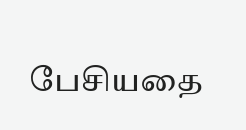பேசியதை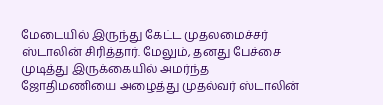மேடையில் இருந்து கேட்ட முதலமைச்சர் ஸ்டாலின் சிரித்தார். மேலும், தனது பேச்சை முடித்து இருக்கையில் அமர்ந்த ஜோதிமணியை அழைத்து முதல்வர் ஸ்டாலின்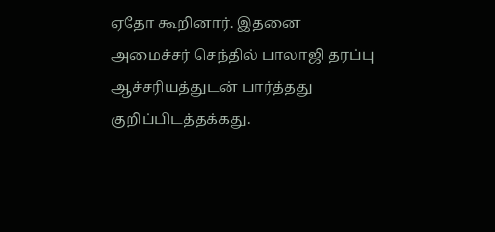ஏதோ கூறினார். இதனை அமைச்சர் செந்தில் பாலாஜி தரப்பு ஆச்சரியத்துடன் பார்த்தது குறிப்பிடத்தக்கது.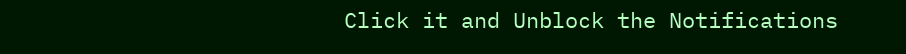Click it and Unblock the Notifications